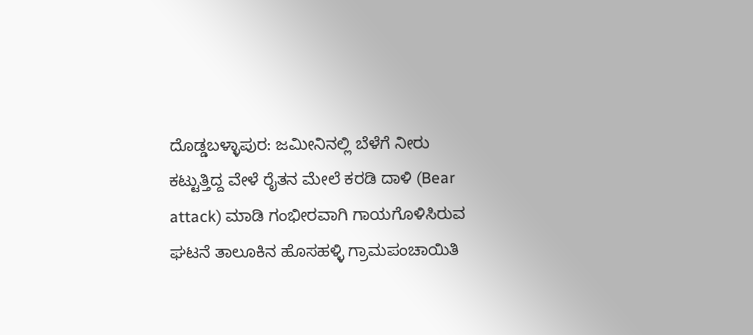ದೊಡ್ಡಬಳ್ಳಾಪುರ: ಜಮೀನಿನಲ್ಲಿ ಬೆಳೆಗೆ ನೀರು ಕಟ್ಟುತ್ತಿದ್ದ ವೇಳೆ ರೈತನ ಮೇಲೆ ಕರಡಿ ದಾಳಿ (Bear attack) ಮಾಡಿ ಗಂಭೀರವಾಗಿ ಗಾಯಗೊಳಿಸಿರುವ ಘಟನೆ ತಾಲೂಕಿನ ಹೊಸಹಳ್ಳಿ ಗ್ರಾಮಪಂಚಾಯಿತಿ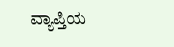ವ್ಯಾಪ್ತಿಯ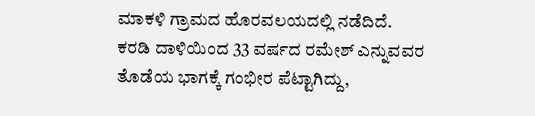ಮಾಕಳಿ ಗ್ರಾಮದ ಹೊರವಲಯದಲ್ಲಿ ನಡೆದಿದೆ.
ಕರಡಿ ದಾಳಿಯಿಂದ 33 ವರ್ಷದ ರಮೇಶ್ ಎನ್ನುವವರ ತೊಡೆಯ ಭಾಗಕ್ಕೆ ಗಂಭೀರ ಪೆಟ್ಟಾಗಿದ್ದು,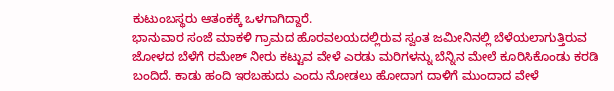ಕುಟುಂಬಸ್ಥರು ಆತಂಕಕ್ಕೆ ಒಳಗಾಗಿದ್ದಾರೆ.
ಭಾನುವಾರ ಸಂಜೆ ಮಾಕಳಿ ಗ್ರಾಮದ ಹೊರವಲಯದಲ್ಲಿರುವ ಸ್ವಂತ ಜಮೀನಿನಲ್ಲಿ ಬೆಳೆಯಲಾಗುತ್ತಿರುವ ಜೋಳದ ಬೆಳೆಗೆ ರಮೇಶ್ ನೀರು ಕಟ್ಟುವ ವೇಳೆ ಎರಡು ಮರಿಗಳನ್ನು ಬೆನ್ನಿನ ಮೇಲೆ ಕೂರಿಸಿಕೊಂಡು ಕರಡಿ ಬಂದಿದೆ. ಕಾಡು ಹಂದಿ ಇರಬಹುದು ಎಂದು ನೋಡಲು ಹೋದಾಗ ದಾಳಿಗೆ ಮುಂದಾದ ವೇಳೆ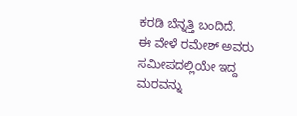ಕರಡಿ ಬೆನ್ನತ್ತಿ ಬಂದಿದೆ.
ಈ ವೇಳೆ ರಮೇಶ್ ಅವರು ಸಮೀಪದಲ್ಲಿಯೇ ಇದ್ದ ಮರವನ್ನು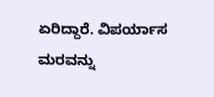ಏರಿದ್ದಾರೆ. ವಿಪರ್ಯಾಸ ಮರವನ್ನು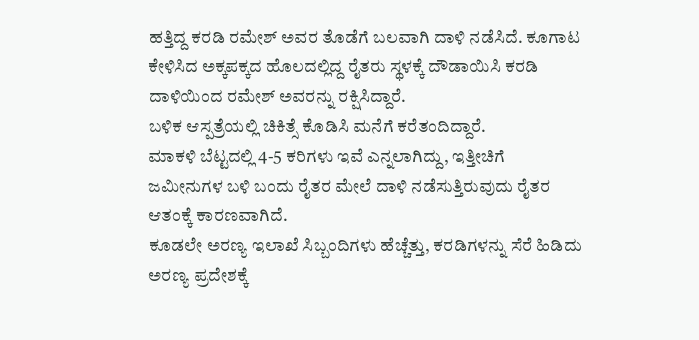ಹತ್ತಿದ್ದ ಕರಡಿ ರಮೇಶ್ ಅವರ ತೊಡೆಗೆ ಬಲವಾಗಿ ದಾಳಿ ನಡೆಸಿದೆ. ಕೂಗಾಟ ಕೇಳಿಸಿದ ಅಕ್ಕಪಕ್ಕದ ಹೊಲದಲ್ಲಿದ್ದ ರೈತರು ಸ್ಥಳಕ್ಕೆ ದೌಡಾಯಿಸಿ ಕರಡಿ ದಾಳಿಯಿಂದ ರಮೇಶ್ ಅವರನ್ನು ರಕ್ಷಿಸಿದ್ದಾರೆ.
ಬಳಿಕ ಆಸ್ಪತ್ರೆಯಲ್ಲಿ ಚಿಕಿತ್ಸೆ ಕೊಡಿಸಿ ಮನೆಗೆ ಕರೆತಂದಿದ್ದಾರೆ.
ಮಾಕಳಿ ಬೆಟ್ಟದಲ್ಲಿ 4-5 ಕರಿಗಳು ಇವೆ ಎನ್ನಲಾಗಿದ್ದು, ಇತ್ತೀಚಿಗೆ ಜಮೀನುಗಳ ಬಳಿ ಬಂದು ರೈತರ ಮೇಲೆ ದಾಳಿ ನಡೆಸುತ್ತಿರುವುದು ರೈತರ ಆತಂಕ್ಕೆ ಕಾರಣವಾಗಿದೆ.
ಕೂಡಲೇ ಅರಣ್ಯ ಇಲಾಖೆ ಸಿಬ್ಬಂದಿಗಳು ಹೆಚ್ಚೆತ್ತು, ಕರಡಿಗಳನ್ನು ಸೆರೆ ಹಿಡಿದು ಅರಣ್ಯ ಪ್ರದೇಶಕ್ಕೆ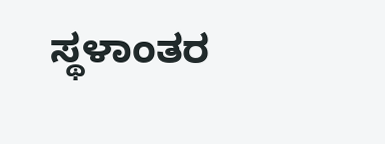ಸ್ಥಳಾಂತರ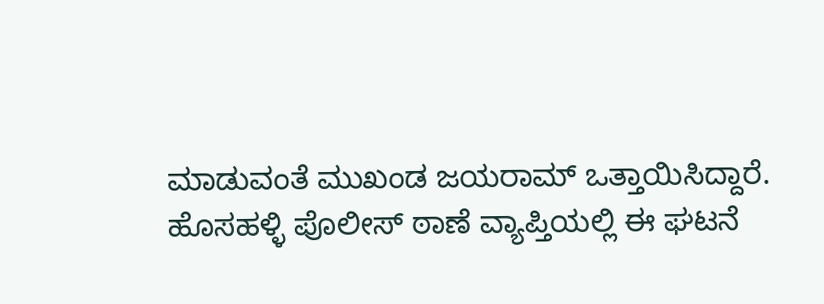ಮಾಡುವಂತೆ ಮುಖಂಡ ಜಯರಾಮ್ ಒತ್ತಾಯಿಸಿದ್ದಾರೆ.
ಹೊಸಹಳ್ಳಿ ಪೊಲೀಸ್ ಠಾಣೆ ವ್ಯಾಪ್ತಿಯಲ್ಲಿ ಈ ಘಟನೆ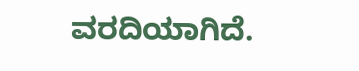ವರದಿಯಾಗಿದೆ.